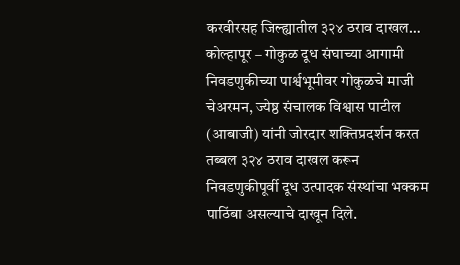करवीरसह जिल्ह्यातील ३२४ ठराव दाखल…
कोल्हापूर – गोकुळ दूध संघाच्या आगामी निवडणुकीच्या पार्श्वभूमीवर गोकुळचे माजी चेअरमन, ज्येष्ठ संचालक विश्वास पाटील (आबाजी) यांनी जोरदार शक्तिप्रदर्शन करत तब्बल ३२४ ठराव दाखल करून निवडणुकीपूर्वी दूध उत्पादक संस्थांचा भक्कम पाठिंबा असल्याचे दाखून दिले.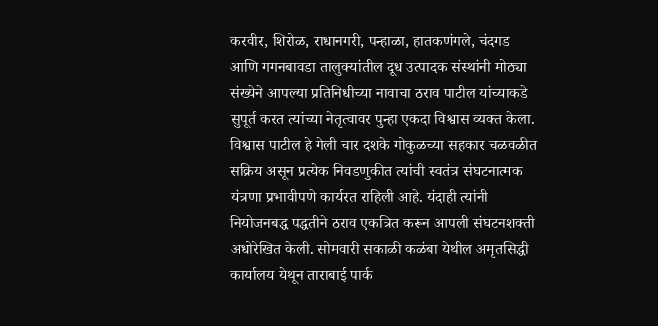करवीर, शिरोळ, राधानगरी, पन्हाळा, हातकणंगले, चंदगड आणि गगनबावडा तालुक्यांतील दूध उत्पादक संस्थांनी मोठ्या संख्येने आपल्या प्रतिनिधीच्या नावाचा ठराव पाटील यांच्याकडे सुपूर्त करत त्यांच्या नेतृत्वावर पुन्हा एकदा विश्वास व्यक्त केला.
विश्वास पाटील हे गेली चार दशके गोकुळच्या सहकार चळवळीत सक्रिय असून प्रत्येक निवडणुकीत त्यांची स्वतंत्र संघटनात्मक यंत्रणा प्रभावीपणे कार्यरत राहिली आहे. यंदाही त्यांनी नियोजनबद्ध पद्धतीने ठराव एकत्रित करून आपली संघटनशक्ती अधोरेखित केली. सोमवारी सकाळी कळंबा येथील अमृतसिद्धी कार्यालय येथून ताराबाई पार्क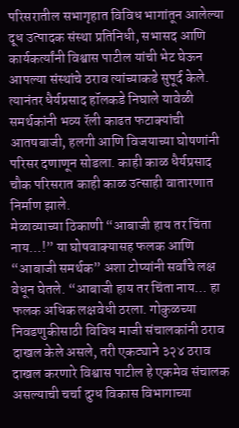परिसरातील सभागृहात विविध भागांतून आलेल्या दूध उत्पादक संस्था प्रतिनिधी, सभासद आणि कार्यकर्त्यांनी विश्वास पाटील यांची भेट घेऊन आपल्या संस्थांचे ठराव त्यांच्याकडे सुपूर्द केले. त्यानंतर धैर्यप्रसाद हॉलकडे निघाले यावेळी समर्थकांनी भव्य रॅली काढत फटाक्यांची आतषबाजी, हलगी आणि विजयाच्या घोषणांनी परिसर दणाणून सोडला. काही काळ धैर्यप्रसाद चौक परिसरात काही काळ उत्साही वातारणात निर्माण झाले.
मेळाव्याच्या ठिकाणी “आबाजी हाय तर चिंता नाय…!” या घोषवाक्यासह फलक आणि “आबाजी समर्थक” अशा टोप्यांनी सर्वांचे लक्ष वेधून घेतले. “आबाजी हाय तर चिंता नाय… हा फलक अधिक लक्षवेधी ठरला. गोकुळच्या निवडणुकीसाठी विविध माजी संचालकांनी ठराव दाखल केले असले, तरी एकट्याने ३२४ ठराव दाखल करणारे विश्वास पाटील हे एकमेव संचालक असल्याची चर्चा दुग्ध विकास विभागाच्या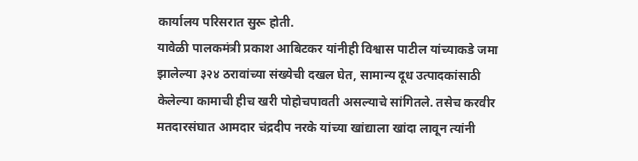कार्यालय परिसरात सुरू होती.
यावेळी पालकमंत्री प्रकाश आबिटकर यांनीही विश्वास पाटील यांच्याकडे जमा झालेल्या ३२४ ठरावांच्या संख्येची दखल घेत, सामान्य दूध उत्पादकांसाठी केलेल्या कामाची हीच खरी पोहोचपावती असल्याचे सांगितले. तसेच करवीर मतदारसंघात आमदार चंद्रदीप नरके यांच्या खांद्याला खांदा लावून त्यांनी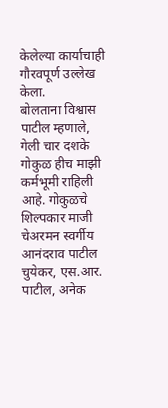केलेल्या कार्याचाही गौरवपूर्ण उल्लेख केला.
बोलताना विश्वास पाटील म्हणाले, गेली चार दशके गोकुळ हीच माझी कर्मभूमी राहिली आहे. गोकुळचे शिल्पकार माजी चेअरमन स्वर्गीय आनंदराव पाटील चुयेकर, एस.आर. पाटील, अनेक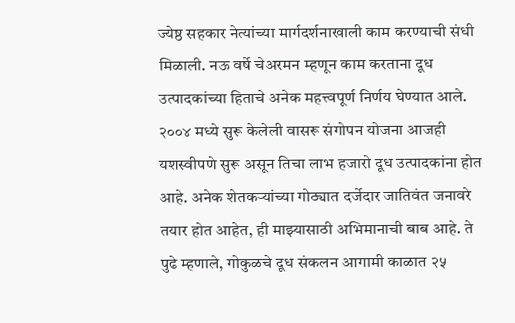ज्येष्ठ सहकार नेत्यांच्या मार्गदर्शनाखाली काम करण्याची संधी मिळाली. नऊ वर्षे चेअरमन म्हणून काम करताना दूध उत्पादकांच्या हिताचे अनेक महत्त्वपूर्ण निर्णय घेण्यात आले. २००४ मध्ये सुरू केलेली वासरू संगोपन योजना आजही यशस्वीपणे सुरू असून तिचा लाभ हजारो दूध उत्पादकांना होत आहे. अनेक शेतकऱ्यांच्या गोठ्यात दर्जेदार जातिवंत जनावरे तयार होत आहेत, ही माझ्यासाठी अभिमानाची बाब आहे. ते पुढे म्हणाले, गोकुळचे दूध संकलन आगामी काळात २५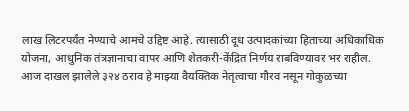लाख लिटरपर्यंत नेण्याचे आमचे उद्दिष्ट आहे. त्यासाठी दूध उत्पादकांच्या हिताच्या अधिकाधिक योजना, आधुनिक तंत्रज्ञानाचा वापर आणि शेतकरी-केंद्रित निर्णय राबविण्यावर भर राहील. आज दाखल झालेले ३२४ ठराव हे माझ्या वैयक्तिक नेतृत्वाचा गौरव नसून गोकुळच्या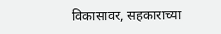विकासावर, सहकाराच्या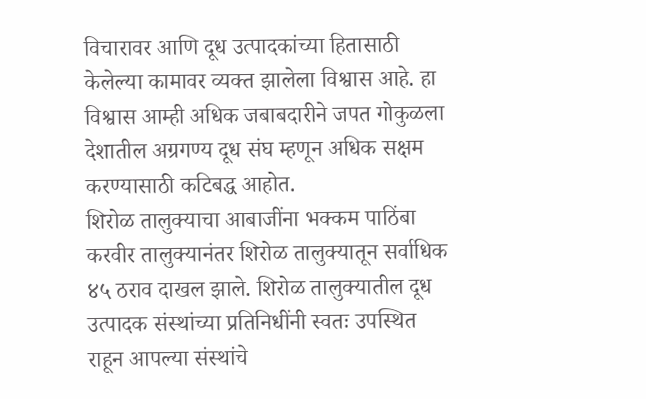विचारावर आणि दूध उत्पादकांच्या हितासाठी केलेल्या कामावर व्यक्त झालेला विश्वास आहे. हा विश्वास आम्ही अधिक जबाबदारीने जपत गोकुळला देशातील अग्रगण्य दूध संघ म्हणून अधिक सक्षम करण्यासाठी कटिबद्ध आहोत.
शिरोळ तालुक्याचा आबाजींना भक्कम पाठिंबा
करवीर तालुक्यानंतर शिरोळ तालुक्यातून सर्वाधिक ४५ ठराव दाखल झाले. शिरोळ तालुक्यातील दूध उत्पादक संस्थांच्या प्रतिनिधींनी स्वतः उपस्थित राहून आपल्या संस्थांचे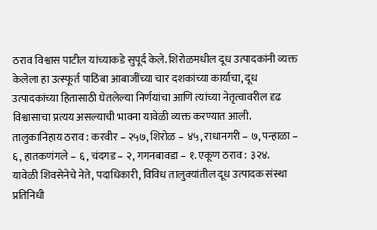ठराव विश्वास पाटील यांच्याकडे सुपूर्द केले. शिरोळमधील दूध उत्पादकांनी व्यक्त केलेला हा उत्स्फूर्त पाठिंबा आबाजींच्या चार दशकांच्या कार्याचा, दूध उत्पादकांच्या हितासाठी घेतलेल्या निर्णयांचा आणि त्यांच्या नेतृत्वावरील दृढ विश्वासाचा प्रत्यय असल्याची भावना यावेळी व्यक्त करण्यात आली.
तालुकानिहाय ठराव : करवीर – २५७, शिरोळ – ४५, राधानगरी – ७, पन्हाळा – ६, हातकणंगले – ६, चंदगड – २, गगनबावडा – १. एकूण ठराव : ३२४.
यावेळी शिवसेनेचे नेते, पदाधिकारी, विविध तालुक्यांतील दूध उत्पादक संस्था प्रतिनिधी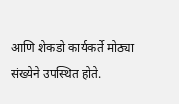आणि शेकडो कार्यकर्ते मोठ्या संख्येने उपस्थित होते.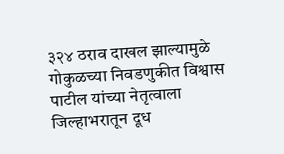३२४ ठराव दाखल झाल्यामुळे गोकुळच्या निवडणुकीत विश्वास पाटील यांच्या नेतृत्वाला जिल्हाभरातून दूध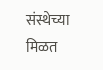संस्थेच्या मिळत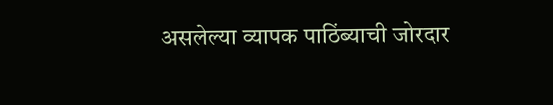असलेल्या व्यापक पाठिंब्याची जोरदार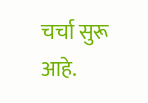चर्चा सुरू आहे.